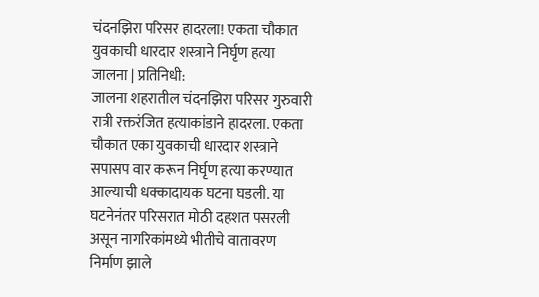चंदनझिरा परिसर हादरला! एकता चौकात युवकाची धारदार शस्त्राने निर्घृण हत्या
जालना | प्रतिनिधी:
जालना शहरातील चंदनझिरा परिसर गुरुवारी रात्री रक्तरंजित हत्याकांडाने हादरला. एकता चौकात एका युवकाची धारदार शस्त्राने सपासप वार करून निर्घृण हत्या करण्यात आल्याची धक्कादायक घटना घडली. या घटनेनंतर परिसरात मोठी दहशत पसरली असून नागरिकांमध्ये भीतीचे वातावरण निर्माण झाले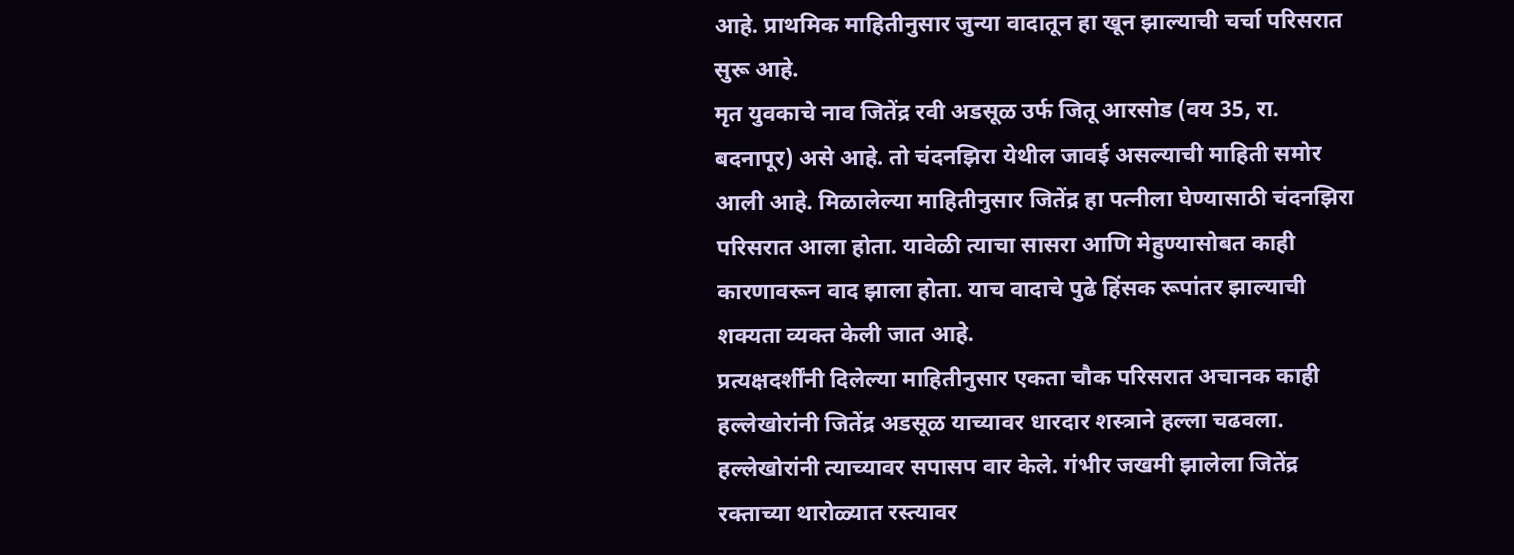आहे. प्राथमिक माहितीनुसार जुन्या वादातून हा खून झाल्याची चर्चा परिसरात सुरू आहे.
मृत युवकाचे नाव जितेंद्र रवी अडसूळ उर्फ जितू आरसोड (वय 35, रा. बदनापूर) असे आहे. तो चंदनझिरा येथील जावई असल्याची माहिती समोर आली आहे. मिळालेल्या माहितीनुसार जितेंद्र हा पत्नीला घेण्यासाठी चंदनझिरा परिसरात आला होता. यावेळी त्याचा सासरा आणि मेहुण्यासोबत काही कारणावरून वाद झाला होता. याच वादाचे पुढे हिंसक रूपांतर झाल्याची शक्यता व्यक्त केली जात आहे.
प्रत्यक्षदर्शींनी दिलेल्या माहितीनुसार एकता चौक परिसरात अचानक काही हल्लेखोरांनी जितेंद्र अडसूळ याच्यावर धारदार शस्त्राने हल्ला चढवला. हल्लेखोरांनी त्याच्यावर सपासप वार केले. गंभीर जखमी झालेला जितेंद्र रक्ताच्या थारोळ्यात रस्त्यावर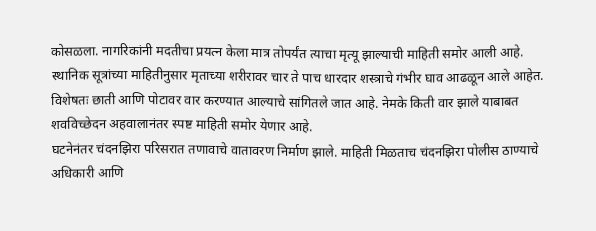कोसळला. नागरिकांनी मदतीचा प्रयत्न केला मात्र तोपर्यंत त्याचा मृत्यू झाल्याची माहिती समोर आली आहे.
स्थानिक सूत्रांच्या माहितीनुसार मृताच्या शरीरावर चार ते पाच धारदार शस्त्राचे गंभीर घाव आढळून आले आहेत. विशेषतः छाती आणि पोटावर वार करण्यात आल्याचे सांगितले जात आहे. नेमके किती वार झाले याबाबत शवविच्छेदन अहवालानंतर स्पष्ट माहिती समोर येणार आहे.
घटनेनंतर चंदनझिरा परिसरात तणावाचे वातावरण निर्माण झाले. माहिती मिळताच चंदनझिरा पोलीस ठाण्याचे अधिकारी आणि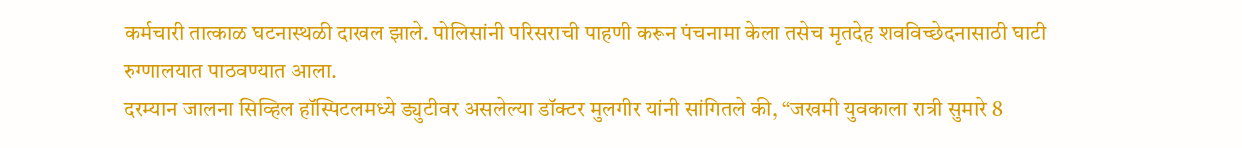कर्मचारी तात्काळ घटनास्थळी दाखल झाले. पोलिसांनी परिसराची पाहणी करून पंचनामा केला तसेच मृतदेह शवविच्छेदनासाठी घाटी रुग्णालयात पाठवण्यात आला.
दरम्यान जालना सिव्हिल हॉस्पिटलमध्ये ड्युटीवर असलेल्या डॉक्टर मुलगीर यांनी सांगितले की, “जखमी युवकाला रात्री सुमारे 8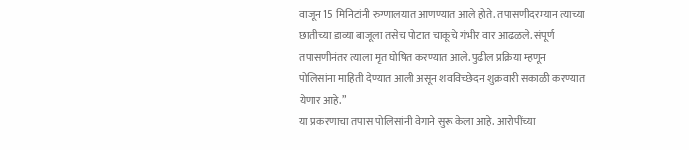वाजून 15 मिनिटांनी रुग्णालयात आणण्यात आले होते. तपासणीदरम्यान त्याच्या छातीच्या डाव्या बाजूला तसेच पोटात चाकूचे गंभीर वार आढळले. संपूर्ण तपासणीनंतर त्याला मृत घोषित करण्यात आले. पुढील प्रक्रिया म्हणून पोलिसांना माहिती देण्यात आली असून शवविच्छेदन शुक्रवारी सकाळी करण्यात येणार आहे.”
या प्रकरणाचा तपास पोलिसांनी वेगाने सुरू केला आहे. आरोपींच्या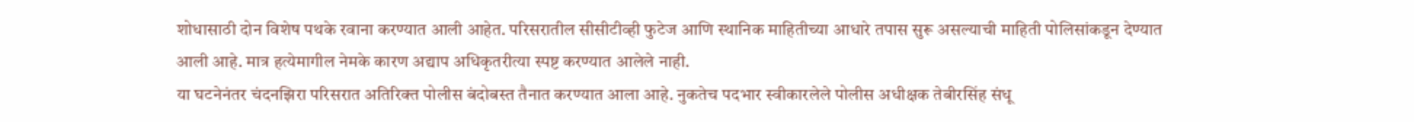शोधासाठी दोन विशेष पथके रवाना करण्यात आली आहेत. परिसरातील सीसीटीव्ही फुटेज आणि स्थानिक माहितीच्या आधारे तपास सुरू असल्याची माहिती पोलिसांकडून देण्यात आली आहे. मात्र हत्येमागील नेमके कारण अद्याप अधिकृतरीत्या स्पष्ट करण्यात आलेले नाही.
या घटनेनंतर चंदनझिरा परिसरात अतिरिक्त पोलीस बंदोबस्त तैनात करण्यात आला आहे. नुकतेच पदभार स्वीकारलेले पोलीस अधीक्षक तेबीरसिंह संधू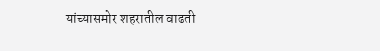यांच्यासमोर शहरातील वाढती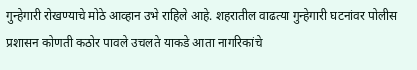गुन्हेगारी रोखण्याचे मोठे आव्हान उभे राहिले आहे. शहरातील वाढत्या गुन्हेगारी घटनांवर पोलीस प्रशासन कोणती कठोर पावले उचलते याकडे आता नागरिकांचे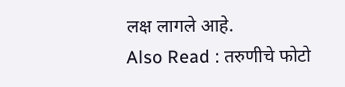लक्ष लागले आहे.
Also Read : तरुणीचे फोटो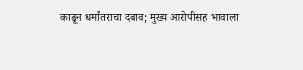काढून धर्मांतराचा दबाव; मुख्य आरोपीसह भावाला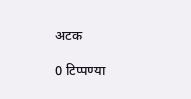अटक

0 टिप्पण्या